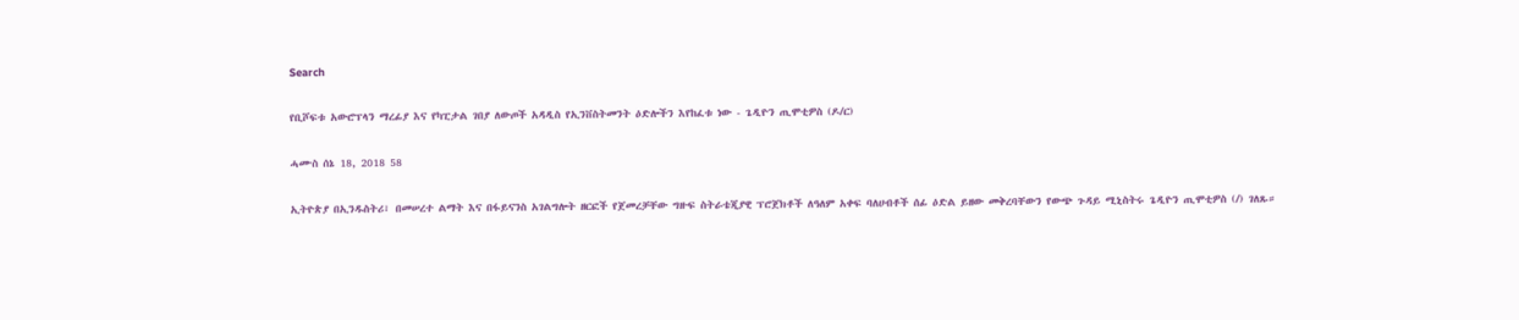Search

የቢሾፍቱ አውሮፕላን ማረፊያ እና የካፒታል ገበያ ለውጦች አዳዲስ የኢንቨስትመንት ዕድሎችን እየከፈቱ ነው - ጌዲዮን ጢሞቲዎስ (ዶ/ር)

ሓሙስ ሰኔ 18, 2018 58

ኢትዮጵያ በኢንዱስትሪ፣ በመሠረተ ልማት እና በፋይናንስ አገልግሎት ዘርፎች የጀመረቻቸው ግዙፍ ስትራቴጂያዊ ፕሮጀክቶች ለዓለም አቀፍ ባለሀብቶች ሰፊ ዕድል ይዘው መቅረባቸውን የውጭ ጉዳይ ሚኒስትሩ ጌዲዮን ጢሞቲዎስ (/) ገለጹ።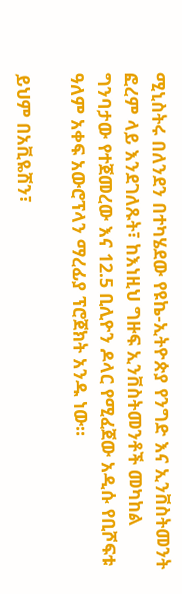ሚኒስትሩ በለንደን በተካሄደው የዩኬ-ኢትዮጵያ የንግድ እና ኢንቨስትመንት ፎረም ላይ እንደገለጹት፣ ከእነዚህ ግዙፍ ኢንቨስትመንቶች መካከል ግንባታው የተጀመረው እና 12.5 ቢሊዮን ዶላር የሚፈጀው አዲሱ የቢሾፍቱ ዓለም አቀፍ አውሮፕላን ማረፊያ ፕሮጀክት አንዱ ነው።

ይህም በአቪዬሽን፣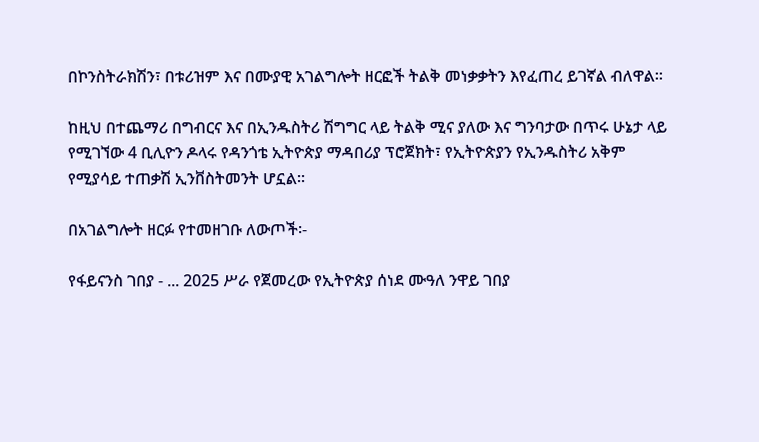በኮንስትራክሽን፣ በቱሪዝም እና በሙያዊ አገልግሎት ዘርፎች ትልቅ መነቃቃትን እየፈጠረ ይገኛል ብለዋል።

ከዚህ በተጨማሪ በግብርና እና በኢንዱስትሪ ሽግግር ላይ ትልቅ ሚና ያለው እና ግንባታው በጥሩ ሁኔታ ላይ የሚገኘው 4 ቢሊዮን ዶላሩ የዳንጎቴ ኢትዮጵያ ማዳበሪያ ፕሮጀክት፣ የኢትዮጵያን የኢንዱስትሪ አቅም የሚያሳይ ተጠቃሽ ኢንቨስትመንት ሆኗል።

በአገልግሎት ዘርፉ የተመዘገቡ ለውጦች፡-

የፋይናንስ ገበያ - ... 2025 ሥራ የጀመረው የኢትዮጵያ ሰነደ ሙዓለ ንዋይ ገበያ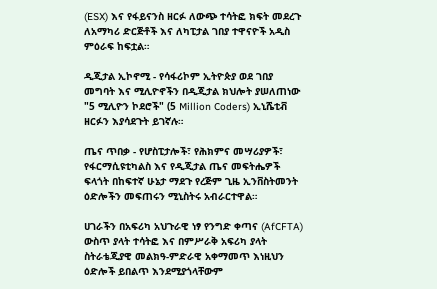(ESX) እና የፋይናንስ ዘርፉ ለውጭ ተሳትፎ ክፍት መደረጉ ለአማካሪ ድርጅቶች እና ለካፒታል ገበያ ተዋናዮች አዲስ ምዕራፍ ከፍቷል።

ዲጂታል ኢኮኖሚ - የሳፋሪኮም ኢትዮጵያ ወደ ገበያ መግባት እና ሚሊዮኖችን በዲጂታል ክህሎት ያሠለጠነው "5 ሚሊዮን ኮደሮች" (5 Million Coders) ኢኒሼቲቭ ዘርፉን እያሳደጉት ይገኛሉ።

ጤና ጥበቃ - የሆስፒታሎች፣ የሕክምና መሣሪያዎች፣ የፋርማሲዩቲካልስ እና የዲጂታል ጤና መፍትሔዎች ፍላጎት በከፍተኛ ሁኔታ ማደጉ የረጅም ጊዜ ኢንቨስትመንት ዕድሎችን መፍጠሩን ሚኒስትሩ አብራርተዋል።

ሀገራችን በአፍሪካ አህጉራዊ ነፃ የንግድ ቀጣና (AfCFTA) ውስጥ ያላት ተሳትፎ እና በምሥራቅ አፍሪካ ያላት ስትራቴጂያዊ መልክዓ-ምድራዊ አቀማመጥ እነዚህን ዕድሎች ይበልጥ እንደሚያጎላቸውም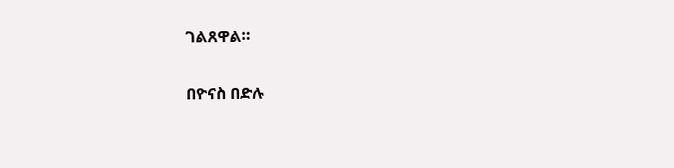ገልጸዋል።

በዮናስ በድሉ